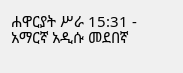ሐዋርያት ሥራ 15:31 - አማርኛ አዲሱ መደበኛ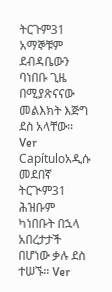ትርጉም31 አማኞቹም ደብዳቤውን ባነበቡ ጊዜ በሚያጽናናው መልእክት እጅግ ደስ አላቸው። Ver Capítuloአዲሱ መደበኛ ትርጒም31 ሕዝቡም ካነበቡት በኋላ አበረታታች በሆነው ቃሉ ደስ ተሠኙ። Ver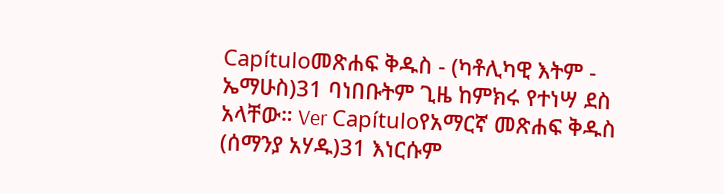Capítuloመጽሐፍ ቅዱስ - (ካቶሊካዊ እትም - ኤማሁስ)31 ባነበቡትም ጊዜ ከምክሩ የተነሣ ደስ አላቸው። Ver Capítuloየአማርኛ መጽሐፍ ቅዱስ (ሰማንያ አሃዱ)31 እነርሱም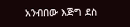አንብበው እጅግ ደስ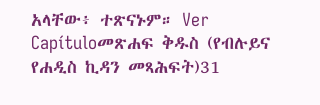አላቸው፥ ተጽናኑም። Ver Capítuloመጽሐፍ ቅዱስ (የብሉይና የሐዲስ ኪዳን መጻሕፍት)31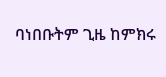ባነበቡትም ጊዜ ከምክሩ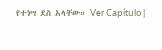የተነሣ ደስ አላቸው። Ver Capítulo |